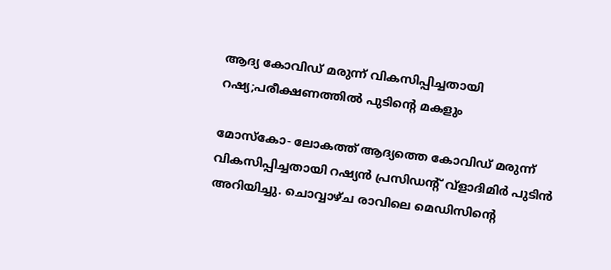ആദ്യ കോവിഡ് മരുന്ന് വികസിപ്പിച്ചതായി റഷ്യ;പരീക്ഷണത്തില്‍ പുടിന്റെ മകളും

മോസ്‌കോ- ലോകത്ത് ആദ്യത്തെ കോവിഡ് മരുന്ന് വികസിപ്പിച്ചതായി റഷ്യന്‍ പ്രസിഡന്‍റ് വ്ളാദിമിർ പുടിന്‍ അറിയിച്ചു. ചൊവ്വാഴ്ച രാവിലെ മെഡിസിന്‍റെ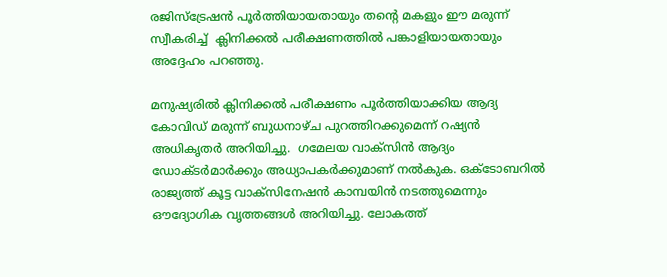രജിസ്ട്രേഷന്‍ പൂർത്തിയായതായും തന്‍റെ മകളും ഈ മരുന്ന് സ്വീകരിച്ച്  ക്ലിനിക്കല്‍ പരീക്ഷണത്തില്‍ പങ്കാളിയായതായും അദ്ദേഹം പറഞ്ഞു.

മനുഷ്യരില്‍ ക്ലിനിക്കല്‍ പരീക്ഷണം പൂർത്തിയാക്കിയ ആദ്യ കോവിഡ് മരുന്ന് ബുധനാഴ്ച പുറത്തിറക്കുമെന്ന് റഷ്യന്‍ അധികൃതർ അറിയിച്ചു.  ഗമേലയ വാക്സിന്‍ ആദ്യം ഡോക്ടർമാർക്കും അധ്യാപകർക്കുമാണ് നല്‍കുക. ഒക്ടോബറിൽ രാജ്യത്ത് കൂട്ട വാക്സിനേഷൻ കാമ്പയിന്‍ നടത്തുമെന്നും  ഔദ്യോഗിക വൃത്തങ്ങള്‍ അറിയിച്ചു. ലോകത്ത്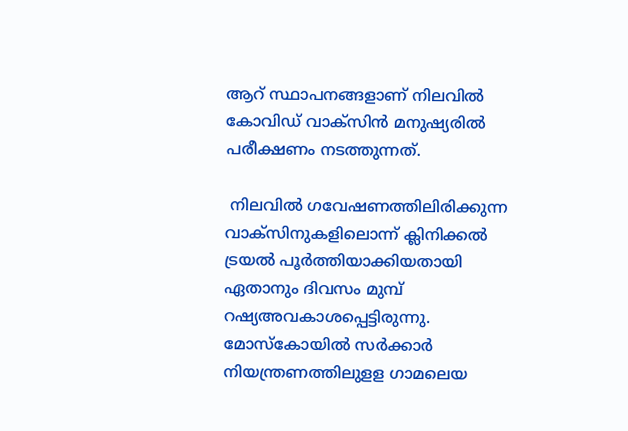ആറ് സ്ഥാപനങ്ങളാണ് നിലവില്‍ കോവിഡ് വാക്സിന്‍ മനുഷ്യരില്‍ പരീക്ഷണം നടത്തുന്നത്.

 നിലവിൽ ഗവേഷണത്തിലിരിക്കുന്ന വാക്സിനുകളിലൊന്ന് ക്ലിനിക്കൽ ട്രയൽ പൂർത്തിയാക്കിയതായി ഏതാനും ദിവസം മുമ്പ് റഷ്യഅവകാശപ്പെട്ടിരുന്നു.  മോസ്‌കോയിൽ സർക്കാർ നിയന്ത്രണത്തിലുളള ഗാമലെയ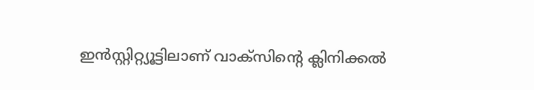ഇൻസ്റ്റിറ്റ്യൂട്ടിലാണ് വാക്സിന്റെ ക്ലിനിക്കൽ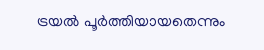ട്രയൽ പൂർത്തിയായതെന്നും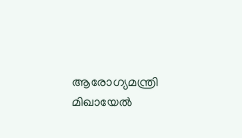ആരോഗ്യമന്ത്രി മിഖായേൽ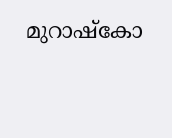മുറാഷ്‌കോ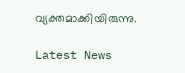വ്യക്തമാക്കിയിരുന്നു.

Latest News